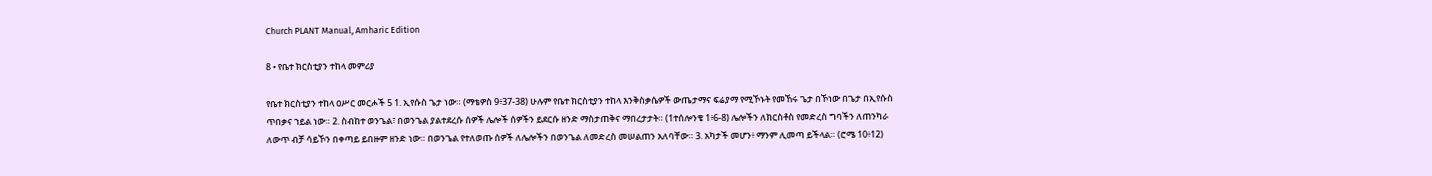Church PLANT Manual, Amharic Edition

8 • የቤተ ክርስቲያን ተከላ መምሪያ

የቤተ ክርስቲያን ተከላ ዐሥር መርሖች 5 1. ኢየሱስ ጌታ ነው። (ማቴዎስ 9፥37-38) ሁሉም የቤተ ክርስቲያን ተከላ እንቅስቃሴዎች ውጤታማና ፍሬያማ የሚኾኑት የመኸሩ ጌታ በኾነው በጌታ በኢየሱስ ጥበቃና ኀይል ነው። 2. ስብከተ ወንጌል፣ በወንጌል ያልተደረሱ ሰዎች ሌሎች ሰዎችን ይደርሱ ዘንድ ማስታጠቅና ማበረታታት። (1ተሰሎንቄ 1፥6-8) ሌሎችን ለክርስቶስ የመድረስ ግባችን ለጠንካራ ለውጥ ብቻ ሳይኾን በቀጣይ ይበዙም ዘንድ ነው። በወንጌል የተለወጡ ሰዎች ለሌሎችን በወንጌል ለመድረስ መሠልጠን አለባቸው። 3. አካታች መሆን፥ ማንም ሊመጣ ይችላል። (ሮሜ 10፥12)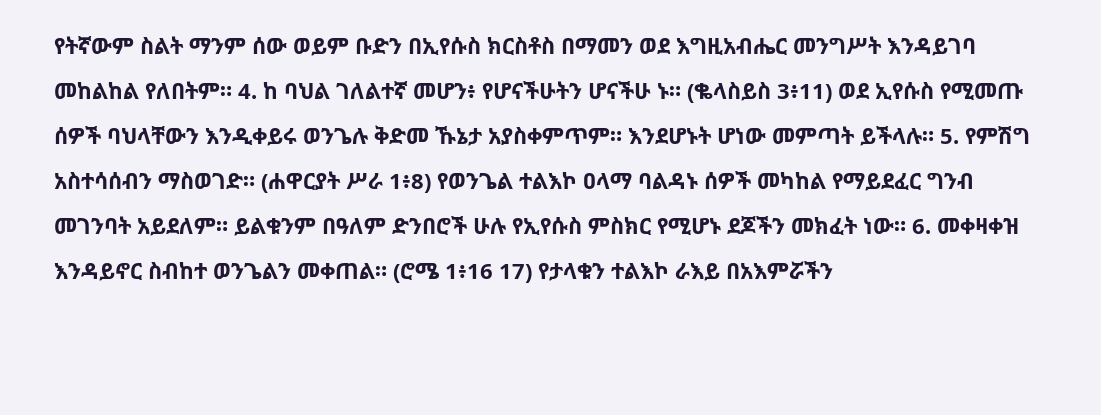የትኛውም ስልት ማንም ሰው ወይም ቡድን በኢየሱስ ክርስቶስ በማመን ወደ እግዚአብሔር መንግሥት እንዳይገባ መከልከል የለበትም። 4. ከ ባህል ገለልተኛ መሆን፥ የሆናችሁትን ሆናችሁ ኑ። (ቈላስይስ 3፥11) ወደ ኢየሱስ የሚመጡ ሰዎች ባህላቸውን እንዲቀይሩ ወንጌሉ ቅድመ ኹኔታ አያስቀምጥም። እንደሆኑት ሆነው መምጣት ይችላሉ። 5. የምሽግ አስተሳሰብን ማስወገድ። (ሐዋርያት ሥራ 1፥8) የወንጌል ተልእኮ ዐላማ ባልዳኑ ሰዎች መካከል የማይደፈር ግንብ መገንባት አይደለም። ይልቁንም በዓለም ድንበሮች ሁሉ የኢየሱስ ምስክር የሚሆኑ ደጆችን መክፈት ነው። 6. መቀዛቀዝ እንዳይኖር ስብከተ ወንጌልን መቀጠል። (ሮሜ 1፥16 17) የታላቁን ተልእኮ ራእይ በአእምሯችን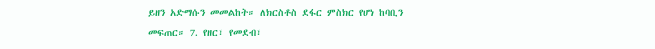ይዘን አድማሱን መመልከት። ለክርስቶስ ደፋር ምስክር የሆነ ከባቢን መፍጠር። 7. የዘር፣ የመደብ፣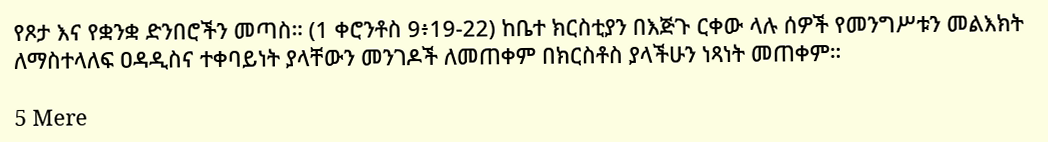የጾታ እና የቋንቋ ድንበሮችን መጣስ። (1 ቀሮንቶስ 9፥19-22) ከቤተ ክርስቲያን በእጅጉ ርቀው ላሉ ሰዎች የመንግሥቱን መልእክት ለማስተላለፍ ዐዳዲስና ተቀባይነት ያላቸውን መንገዶች ለመጠቀም በክርስቶስ ያላችሁን ነጻነት መጠቀም።

5 Mere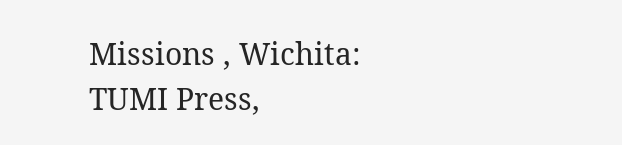Missions , Wichita: TUMI Press,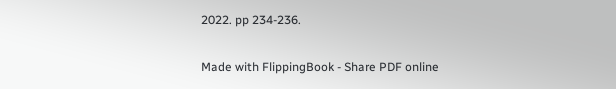2022. pp 234-236.

Made with FlippingBook - Share PDF online